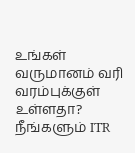உங்கள் வருமானம் வரி வரம்புக்குள் உள்ளதா? நீங்களும் ITR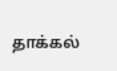தாக்கல்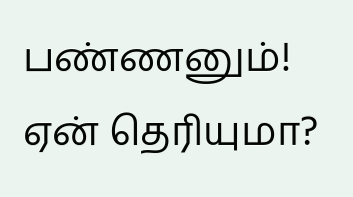பண்ணனும்! ஏன் தெரியுமா?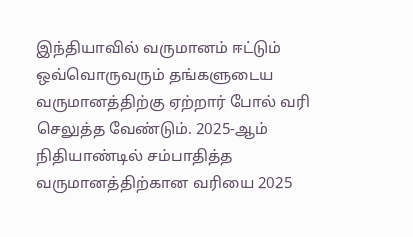இந்தியாவில் வருமானம் ஈட்டும் ஒவ்வொருவரும் தங்களுடைய வருமானத்திற்கு ஏற்றார் போல் வரி செலுத்த வேண்டும். 2025-ஆம் நிதியாண்டில் சம்பாதித்த வருமானத்திற்கான வரியை 2025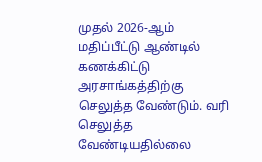முதல் 2026-ஆம் மதிப்பீட்டு ஆண்டில் கணக்கிட்டு அரசாங்கத்திற்கு செலுத்த வேண்டும். வரி செலுத்த வேண்டியதில்லை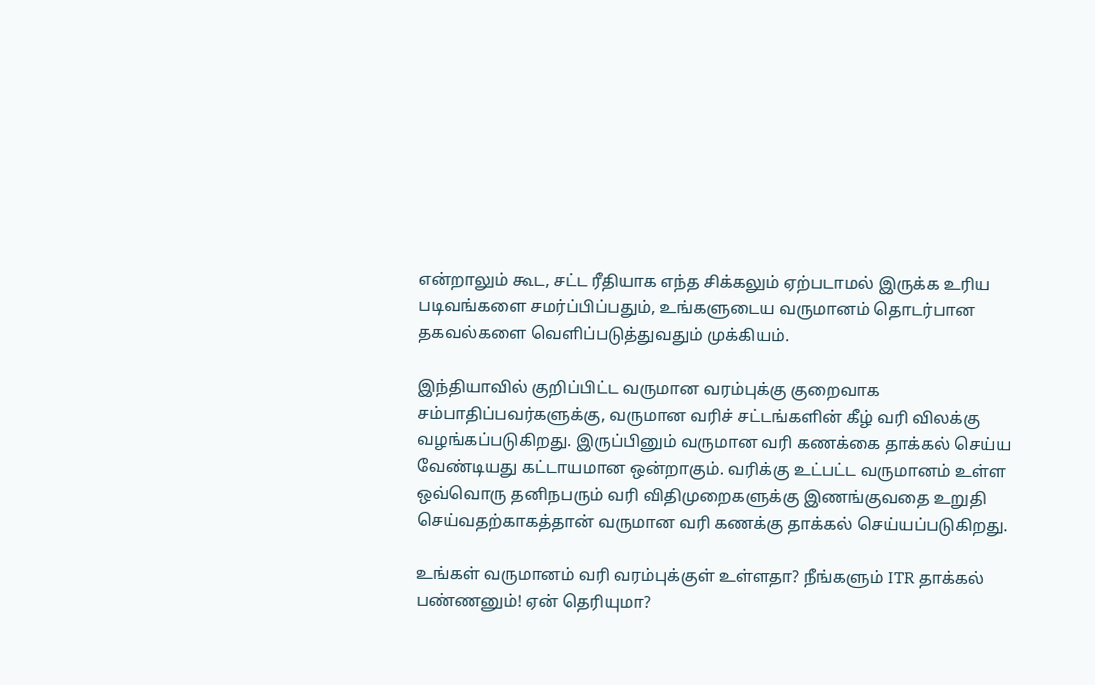என்றாலும் கூட, சட்ட ரீதியாக எந்த சிக்கலும் ஏற்படாமல் இருக்க உரிய படிவங்களை சமர்ப்பிப்பதும், உங்களுடைய வருமானம் தொடர்பான தகவல்களை வெளிப்படுத்துவதும் முக்கியம்.

இந்தியாவில் குறிப்பிட்ட வருமான வரம்புக்கு குறைவாக சம்பாதிப்பவர்களுக்கு, வருமான வரிச் சட்டங்களின் கீழ் வரி விலக்கு வழங்கப்படுகிறது. இருப்பினும் வருமான வரி கணக்கை தாக்கல் செய்ய வேண்டியது கட்டாயமான ஒன்றாகும். வரிக்கு உட்பட்ட வருமானம் உள்ள ஒவ்வொரு தனிநபரும் வரி விதிமுறைகளுக்கு இணங்குவதை உறுதி செய்வதற்காகத்தான் வருமான வரி கணக்கு தாக்கல் செய்யப்படுகிறது.

உங்கள் வருமானம் வரி வரம்புக்குள் உள்ளதா? நீங்களும் ITR தாக்கல் பண்ணனும்! ஏன் தெரியுமா?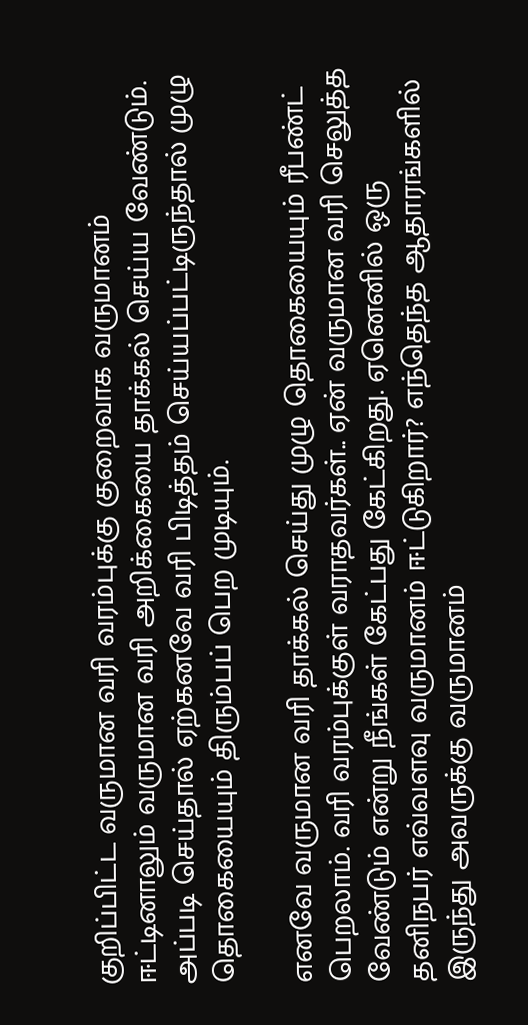குறிப்பிட்ட வருமான வரி வரம்புக்கு குறைவாக வருமானம் ஈட்டினாலும் வருமான வரி அறிக்கையை தாக்கல் செய்ய வேண்டும். அப்படி செய்தால் ஏற்கனவே வரி பிடித்தம் செய்யப்பட்டிருந்தால் முழு தொகையையும் திரும்பப் பெற முடியும்.

எனவே வருமான வரி தாக்கல் செய்து முழு தொகையையும் ரீபண்ட் பெறலாம். வரி வரம்புக்குள் வராதவர்கள்.. ஏன் வருமான வரி செலுத்த வேண்டும் என்று நீங்கள் கேட்பது கேட்கிறது. ஏனெனில் ஒரு தனிநபர் எவ்வளவு வருமானம் ஈட்டுகிறார்? எந்தெந்த ஆதாரங்களில் இருந்து அவருக்கு வருமானம்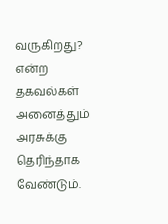வருகிறது? என்ற தகவல்கள் அனைத்தும் அரசுக்கு தெரிந்தாக வேண்டும்.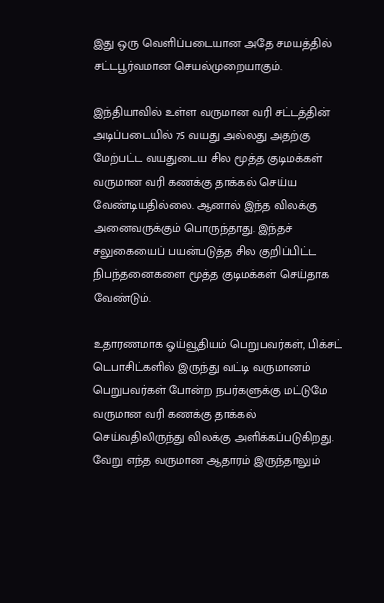இது ஒரு வெளிப்படையான அதே சமயத்தில் சட்டபூர்வமான செயல்முறையாகும்.

இந்தியாவில் உள்ள வருமான வரி சட்டத்தின் அடிப்படையில் 75 வயது அல்லது அதற்கு மேற்பட்ட வயதுடைய சில மூத்த குடிமக்கள் வருமான வரி கணக்கு தாக்கல் செய்ய வேண்டியதில்லை. ஆனால் இந்த விலக்கு அனைவருக்கும் பொருந்தாது. இந்தச் சலுகையைப் பயன்படுத்த சில குறிப்பிட்ட நிபந்தனைகளை மூத்த குடிமக்கள் செய்தாக வேண்டும்.

உதாரணமாக ஓய்வூதியம் பெறுபவர்கள், பிக்சட் டெபாசிட்களில் இருந்து வட்டி வருமானம் பெறுபவர்கள் போன்ற நபர்களுக்கு மட்டுமே வருமான வரி கணக்கு தாக்கல் செய்வதிலிருந்து விலக்கு அளிக்கப்படுகிறது. வேறு எந்த வருமான ஆதாரம் இருந்தாலும்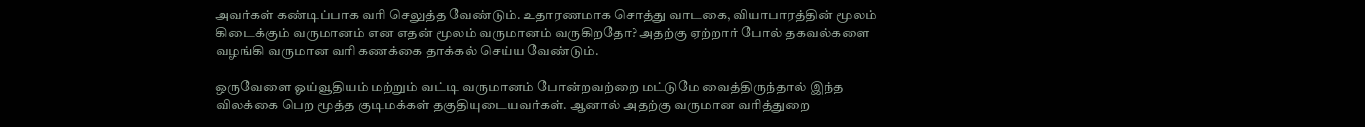அவர்கள் கண்டிப்பாக வரி செலுத்த வேண்டும். உதாரணமாக சொத்து வாடகை, வியாபாரத்தின் மூலம் கிடைக்கும் வருமானம் என எதன் மூலம் வருமானம் வருகிறதோ? அதற்கு ஏற்றார் போல் தகவல்களை வழங்கி வருமான வரி கணக்கை தாக்கல் செய்ய வேண்டும்.

ஒருவேளை ஓய்வூதியம் மற்றும் வட்டி வருமானம் போன்றவற்றை மட்டுமே வைத்திருந்தால் இந்த விலக்கை பெற மூத்த குடிமக்கள் தகுதியுடையவர்கள். ஆனால் அதற்கு வருமான வரித்துறை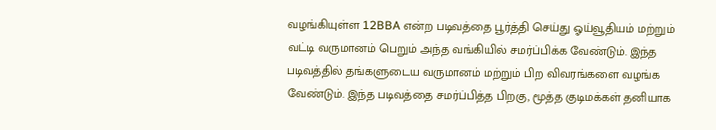வழங்கியுள்ள 12BBA என்ற படிவத்தை பூர்த்தி செய்து ஓய்வூதியம் மற்றும் வட்டி வருமானம் பெறும் அந்த வங்கியில் சமர்ப்பிக்க வேண்டும். இந்த படிவத்தில் தங்களுடைய வருமானம் மற்றும் பிற விவரங்களை வழங்க வேண்டும். இந்த படிவத்தை சமர்ப்பித்த பிறகு, மூத்த குடிமக்கள் தனியாக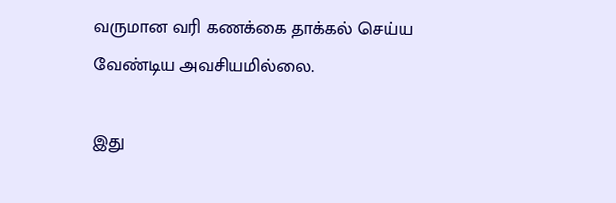வருமான வரி கணக்கை தாக்கல் செய்ய வேண்டிய அவசியமில்லை.

இது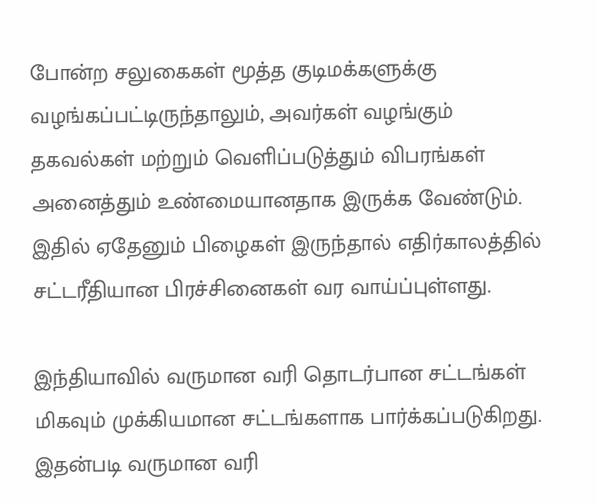போன்ற சலுகைகள் மூத்த குடிமக்களுக்கு வழங்கப்பட்டிருந்தாலும், அவர்கள் வழங்கும் தகவல்கள் மற்றும் வெளிப்படுத்தும் விபரங்கள் அனைத்தும் உண்மையானதாக இருக்க வேண்டும். இதில் ஏதேனும் பிழைகள் இருந்தால் எதிர்காலத்தில் சட்டரீதியான பிரச்சினைகள் வர வாய்ப்புள்ளது.

இந்தியாவில் வருமான வரி தொடர்பான சட்டங்கள் மிகவும் முக்கியமான சட்டங்களாக பார்க்கப்படுகிறது. இதன்படி வருமான வரி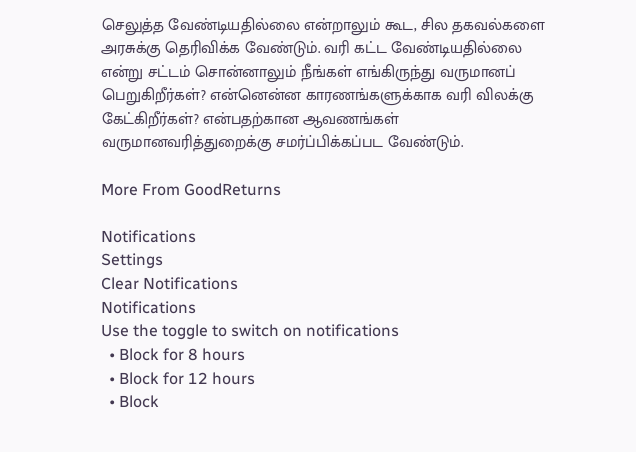செலுத்த வேண்டியதில்லை என்றாலும் கூட, சில தகவல்களை அரசுக்கு தெரிவிக்க வேண்டும். வரி கட்ட வேண்டியதில்லை என்று சட்டம் சொன்னாலும் நீங்கள் எங்கிருந்து வருமானப் பெறுகிறீர்கள்? என்னென்ன காரணங்களுக்காக வரி விலக்கு கேட்கிறீர்கள்? என்பதற்கான ஆவணங்கள் வருமானவரித்துறைக்கு சமர்ப்பிக்கப்பட வேண்டும்.

More From GoodReturns

Notifications
Settings
Clear Notifications
Notifications
Use the toggle to switch on notifications
  • Block for 8 hours
  • Block for 12 hours
  • Block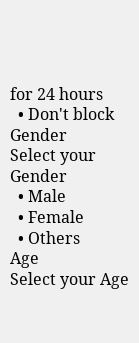for 24 hours
  • Don't block
Gender
Select your Gender
  • Male
  • Female
  • Others
Age
Select your Age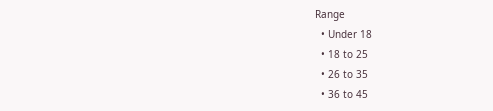Range
  • Under 18
  • 18 to 25
  • 26 to 35
  • 36 to 45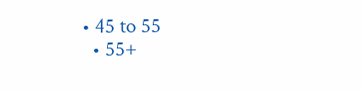• 45 to 55
  • 55+